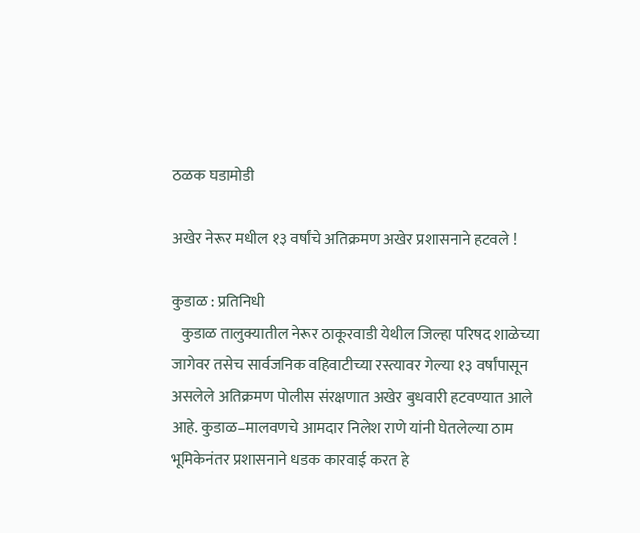ठळक घडामोडी

अखेर नेरूर मधील १३ वर्षांचे अतिक्रमण अखेर प्रशासनाने हटवले !

कुडाळ : प्रतिनिधी
   कुडाळ तालुक्यातील नेरूर ठाकूरवाडी येथील जिल्हा परिषद शाळेच्या जागेवर तसेच सार्वजनिक वहिवाटीच्या रस्त्यावर गेल्या १३ वर्षांपासून असलेले अतिक्रमण पोलीस संरक्षणात अखेर बुधवारी हटवण्यात आले आहे. कुडाळ–मालवणचे आमदार निलेश राणे यांनी घेतलेल्या ठाम भूमिकेनंतर प्रशासनाने धडक कारवाई करत हे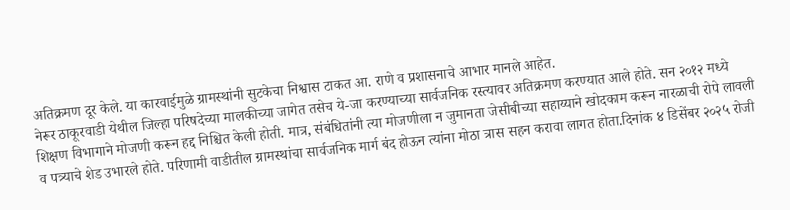अतिक्रमण दूर केले. या कारवाईमुळे ग्रामस्थांनी सुटकेचा निश्वास टाकत आ. राणे व प्रशासनाचे आभार मानले आहेत.
नेरूर ठाकूरवाडी येथील जिल्हा परिषदेच्या मालकीच्या जागेत तसेच ये-जा करण्याच्या सार्वजनिक रस्त्यावर अतिक्रमण करण्यात आले होते. सन २०१२ मध्ये शिक्षण विभागाने मोजणी करून हद्द निश्चित केली होती. मात्र, संबंधितांनी त्या मोजणीला न जुमानता जेसीबीच्या सहाय्याने खोदकाम करून नारळाची रोपे लावली व पत्र्याचे शेड उभारले होते. परिणामी वाडीतील ग्रामस्थांचा सार्वजनिक मार्ग बंद होऊन त्यांना मोठा त्रास सहन करावा लागत होता.दिनांक ४ डिसेंबर २०२५ रोजी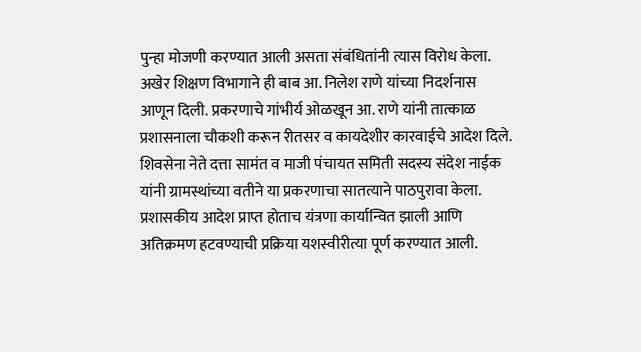पुन्हा मोजणी करण्यात आली असता संबंधितांनी त्यास विरोध केला. अखेर शिक्षण विभागाने ही बाब आ. निलेश राणे यांच्या निदर्शनास आणून दिली. प्रकरणाचे गांभीर्य ओळखून आ. राणे यांनी तात्काळ प्रशासनाला चौकशी करून रीतसर व कायदेशीर कारवाईचे आदेश दिले.
शिवसेना नेते दत्ता सामंत व माजी पंचायत समिती सदस्य संदेश नाईक यांनी ग्रामस्थांच्या वतीने या प्रकरणाचा सातत्याने पाठपुरावा केला. प्रशासकीय आदेश प्राप्त होताच यंत्रणा कार्यान्वित झाली आणि अतिक्रमण हटवण्याची प्रक्रिया यशस्वीरीत्या पूर्ण करण्यात आली.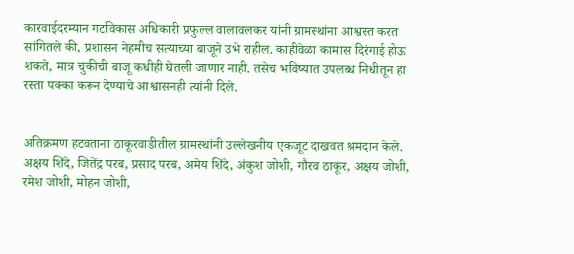कारवाईदरम्यान गटविकास अधिकारी प्रफुल्ल वालावलकर यांनी ग्रामस्थांना आश्वस्त करत सांगितले की, प्रशासन नेहमीच सत्याच्या बाजूने उभे राहील. काहीवेळा कामास दिरंगाई होऊ शकते, मात्र चुकीची बाजू कधीही घेतली जाणार नाही. तसेच भविष्यात उपलब्ध निधीतून हा रस्ता पक्का करून देण्याचे आश्वासनही त्यांनी दिले.


अतिक्रमण हटवताना ठाकूरवाडीतील ग्रामस्थांनी उल्लेखनीय एकजूट दाखवत श्रमदान केले. अक्षय शिंदे, जितेंद्र परब, प्रसाद परब, अमेय शिंदे, अंकुश जोशी, गौरव ठाकूर, अक्षय जोशी, रमेश जोशी, मोहन जोशी,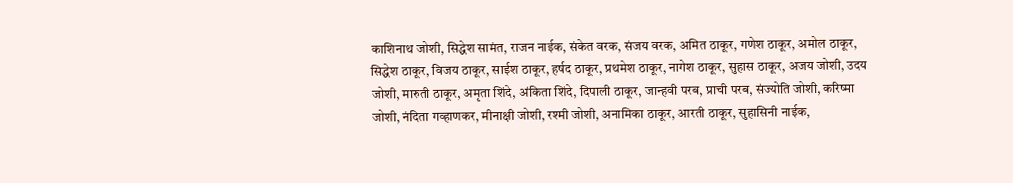काशिनाथ जोशी, सिद्धेश सामंत, राजन नाईक, संकेत वरक, संजय वरक, अमित ठाकूर, गणेश ठाकूर, अमोल ठाकूर, सिद्धेश ठाकूर, विजय ठाकूर, साईश ठाकूर, हर्षद ठाकूर, प्रथमेश ठाकूर, नागेश ठाकूर, सुहास ठाकूर, अजय जोशी, उदय जोशी, मारुती ठाकूर, अमृता शिंदे, अंकिता शिंदे, दिपाली ठाकूर, जान्हवी परब, प्राची परब, संज्योति जोशी, करिष्मा जोशी, नंदिता गव्हाणकर, मीनाक्षी जोशी, रश्मी जोशी, अनामिका ठाकूर, आरती ठाकूर, सुहासिनी नाईक,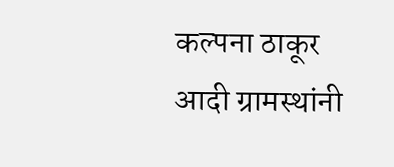कल्पना ठाकूर आदी ग्रामस्थांनी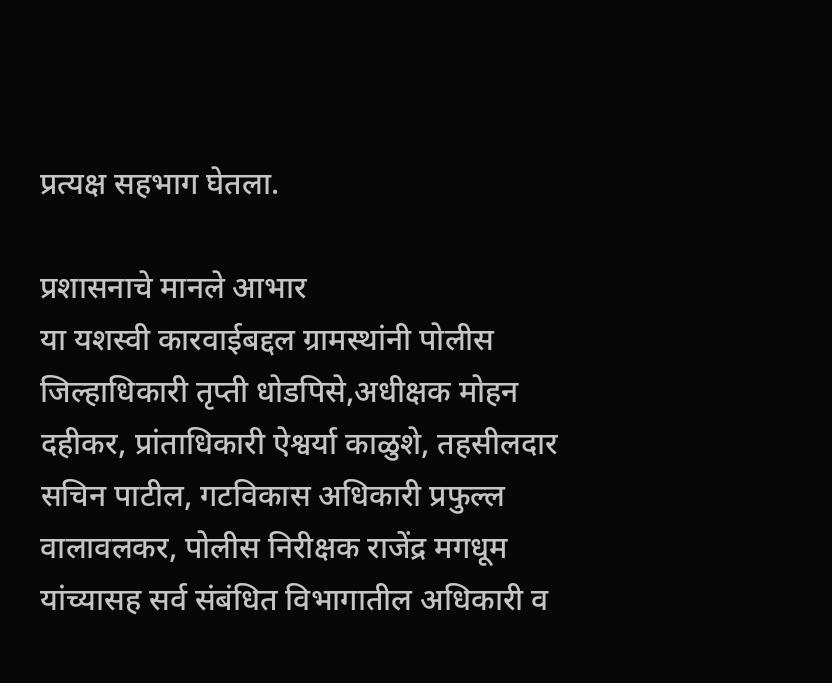प्रत्यक्ष सहभाग घेतला.

प्रशासनाचे मानले आभार
या यशस्वी कारवाईबद्दल ग्रामस्थांनी पोलीस जिल्हाधिकारी तृप्ती धोडपिसे,अधीक्षक मोहन दहीकर, प्रांताधिकारी ऐश्वर्या काळुशे, तहसीलदार सचिन पाटील, गटविकास अधिकारी प्रफुल्ल वालावलकर, पोलीस निरीक्षक राजेंद्र मगधूम यांच्यासह सर्व संबंधित विभागातील अधिकारी व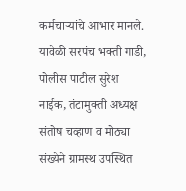कर्मचाऱ्यांचे आभार मानले. यावेळी सरपंच भक्ती गाडी, पोलीस पाटील सुरेश नाईक, तंटामुक्ती अध्यक्ष संतोष चव्हाण व मोठ्या संख्येने ग्रामस्थ उपस्थित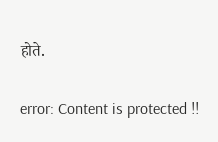होते.

error: Content is protected !!